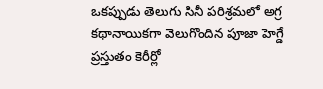ఒకప్పుడు తెలుగు సినీ పరిశ్రమలో అగ్ర కథానాయికగా వెలుగొందిన పూజా హెగ్డే ప్రస్తుతం కెరీర్లో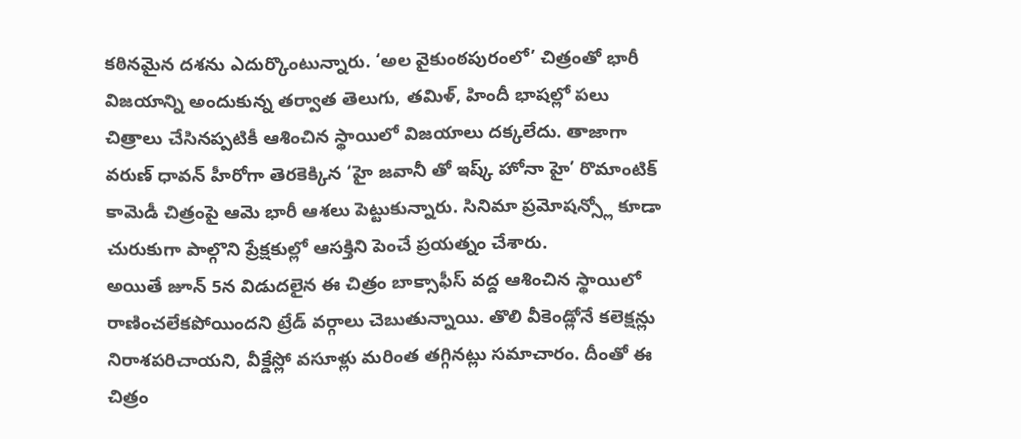కఠినమైన దశను ఎదుర్కొంటున్నారు. ‘అల వైకుంఠపురంలో’ చిత్రంతో భారీ విజయాన్ని అందుకున్న తర్వాత తెలుగు, తమిళ్, హిందీ భాషల్లో పలు చిత్రాలు చేసినప్పటికీ ఆశించిన స్థాయిలో విజయాలు దక్కలేదు. తాజాగా వరుణ్ ధావన్ హీరోగా తెరకెక్కిన ‘హై జవానీ తో ఇష్క్ హోనా హై’ రొమాంటిక్ కామెడీ చిత్రంపై ఆమె భారీ ఆశలు పెట్టుకున్నారు. సినిమా ప్రమోషన్స్లో కూడా చురుకుగా పాల్గొని ప్రేక్షకుల్లో ఆసక్తిని పెంచే ప్రయత్నం చేశారు.
అయితే జూన్ 5న విడుదలైన ఈ చిత్రం బాక్సాఫీస్ వద్ద ఆశించిన స్థాయిలో రాణించలేకపోయిందని ట్రేడ్ వర్గాలు చెబుతున్నాయి. తొలి వీకెండ్లోనే కలెక్షన్లు నిరాశపరిచాయని, వీక్డేస్లో వసూళ్లు మరింత తగ్గినట్లు సమాచారం. దీంతో ఈ చిత్రం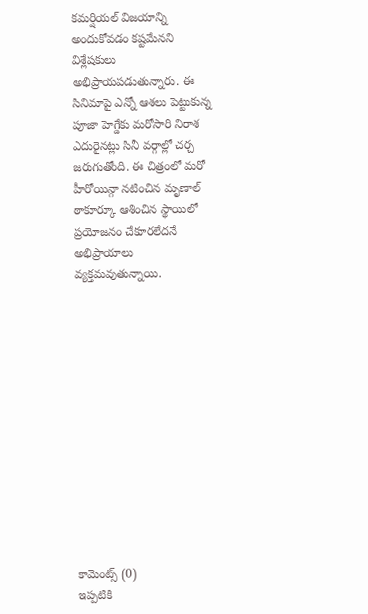కమర్షియల్ విజయాన్ని అందుకోవడం కష్టమేనని విశ్లేషకులు అభిప్రాయపడుతున్నారు. ఈ సినిమాపై ఎన్నో ఆశలు పెట్టుకున్న పూజా హెగ్డేకు మరోసారి నిరాశ ఎదురైనట్లు సినీ వర్గాల్లో చర్చ జరుగుతోంది. ఈ చిత్రంలో మరో హీరోయిన్గా నటించిన మృణాల్ ఠాకూర్కూ ఆశించిన స్థాయిలో ప్రయోజనం చేకూరలేదనే అభిప్రాయాలు వ్యక్తమవుతున్నాయి.













కామెంట్స్ (0)
ఇప్పటికి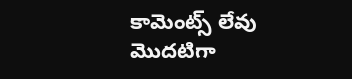కామెంట్స్ లేవు
మొదటిగా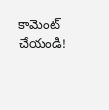కామెంట్ చేయండి!